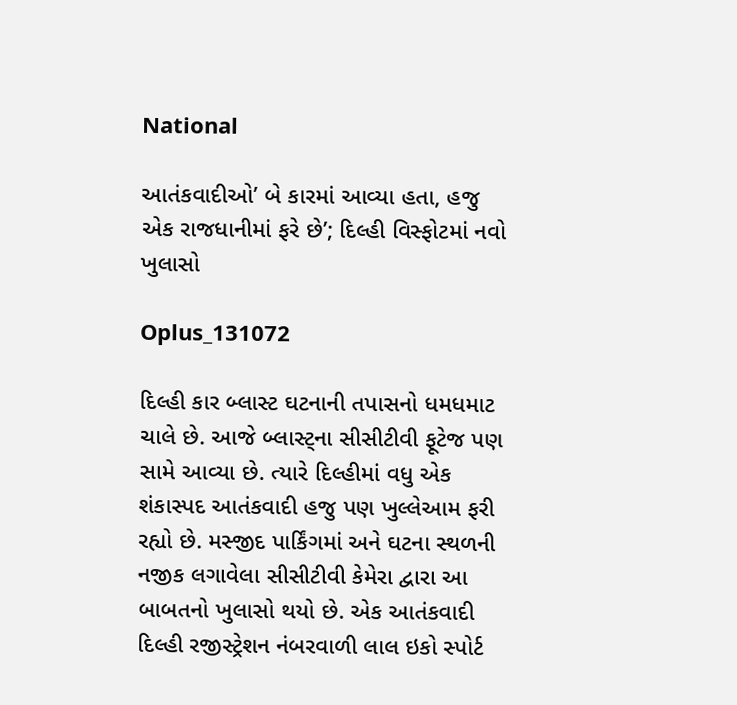National

આતંકવાદીઓ’ બે કારમાં આવ્યા હતા, હજુ એક રાજધાનીમાં ફરે છે’; દિલ્હી વિસ્ફોટમાં નવો ખુલાસો

Oplus_131072

દિલ્હી કાર બ્લાસ્ટ ઘટનાની તપાસનો ધમધમાટ ચાલે છે. આજે બ્લાસ્ટ્ના સીસીટીવી ફૂટેજ પણ સામે આવ્યા છે. ત્યારે દિલ્હીમાં વધુ એક શંકાસ્પદ આતંકવાદી હજુ પણ ખુલ્લેઆમ ફરી રહ્યો છે. મસ્જીદ પાર્કિંગમાં અને ઘટના સ્થળની નજીક લગાવેલા સીસીટીવી કેમેરા દ્વારા આ બાબતનો ખુલાસો થયો છે. એક આતંકવાદી દિલ્હી રજીસ્ટ્રેશન નંબરવાળી લાલ ઇકો સ્પોર્ટ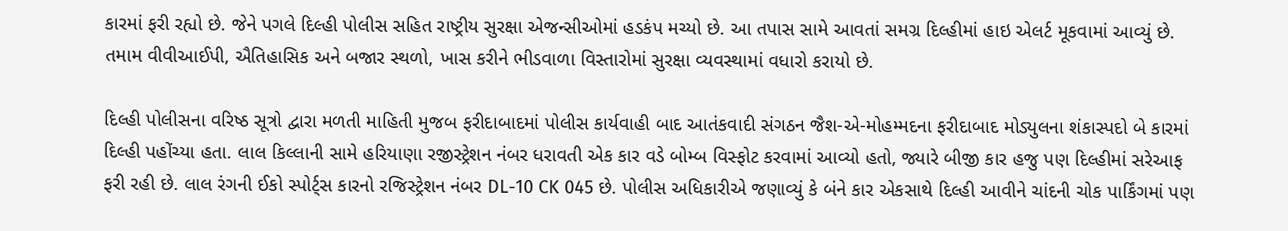કારમાં ફરી રહ્યો છે. જેને પગલે દિલ્હી પોલીસ સહિત રાષ્ટ્રીય સુરક્ષા એજન્સીઓમાં હડકંપ મચ્યો છે. આ તપાસ સામે આવતાં સમગ્ર દિલ્હીમાં હાઇ એલર્ટ મૂકવામાં આવ્યું છે. તમામ વીવીઆઈપી, ઐતિહાસિક અને બજાર સ્થળો, ખાસ કરીને ભીડવાળા વિસ્તારોમાં સુરક્ષા વ્યવસ્થામાં વધારો કરાયો છે.

દિલ્હી પોલીસના વરિષ્ઠ સૂત્રો દ્વારા મળતી માહિતી મુજબ ફરીદાબાદમાં પોલીસ કાર્યવાહી બાદ આતંકવાદી સંગઠન જૈશ-એ-મોહમ્મદના ફરીદાબાદ મોડ્યુલના શંકાસ્પદો બે કારમાં દિલ્હી પહોંચ્યા હતા. લાલ કિલ્લાની સામે હરિયાણા રજીસ્ટ્રેશન નંબર ધરાવતી એક કાર વડે બોમ્બ વિસ્ફોટ કરવામાં આવ્યો હતો, જ્યારે બીજી કાર હજુ પણ દિલ્હીમાં સરેઆફ ફરી રહી છે. લાલ રંગની ઈકો સ્પોર્ટ્સ કારનો રજિસ્ટ્રેશન નંબર DL-10 CK 045 છે. પોલીસ અધિકારીએ જણાવ્યું કે બંને કાર એકસાથે દિલ્હી આવીને ચાંદની ચોક પાર્કિંગમાં પણ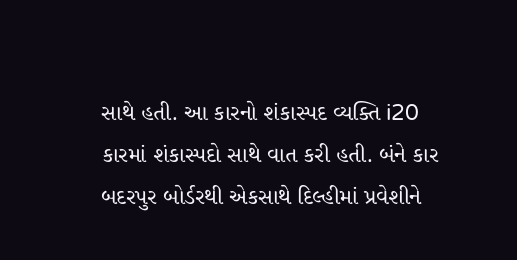સાથે હતી. આ કારનો શંકાસ્પદ વ્યક્તિ i20 કારમાં શંકાસ્પદો સાથે વાત કરી હતી. બંને કાર બદરપુર બોર્ડરથી એકસાથે દિલ્હીમાં પ્રવેશીને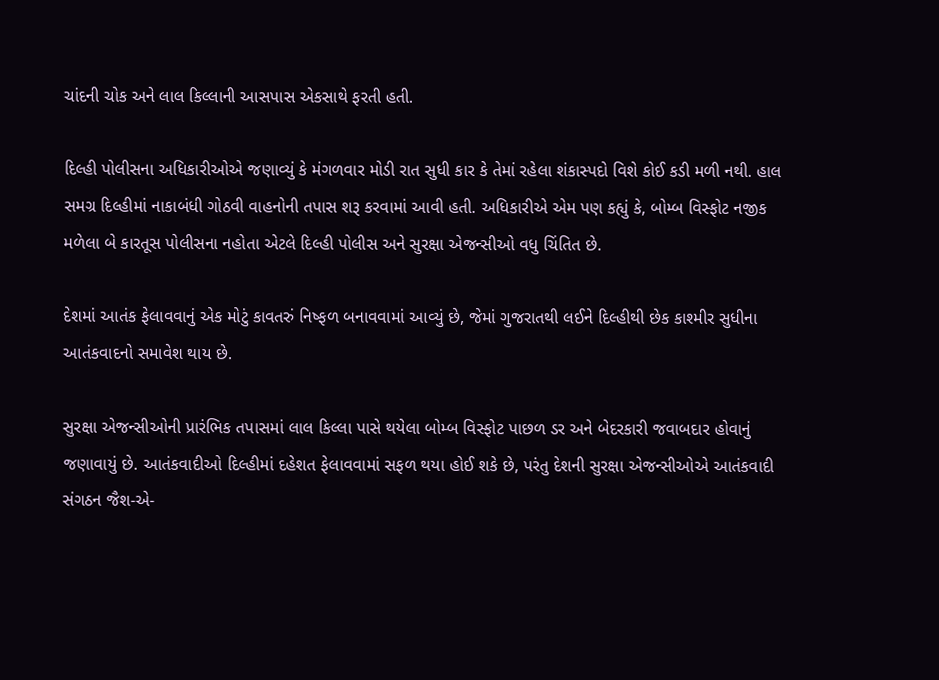ચાંદની ચોક અને લાલ કિલ્લાની આસપાસ એકસાથે ફરતી હતી.

દિલ્હી પોલીસના અધિકારીઓએ જણાવ્યું કે મંગળવાર મોડી રાત સુધી કાર કે તેમાં રહેલા શંકાસ્પદો વિશે કોઈ કડી મળી નથી. હાલ સમગ્ર દિલ્હીમાં નાકાબંધી ગોઠવી વાહનોની તપાસ શરૂ કરવામાં આવી હતી. અધિકારીએ એમ પણ કહ્યું કે, બોમ્બ વિસ્ફોટ નજીક મળેલા બે કારતૂસ પોલીસના નહોતા એટલે દિલ્હી પોલીસ અને સુરક્ષા એજન્સીઓ વધુ ચિંતિત છે.

દેશમાં આતંક ફેલાવવાનું એક મોટું કાવતરું નિષ્ફળ બનાવવામાં આવ્યું છે, જેમાં ગુજરાતથી લઈને દિલ્હીથી છેક કાશ્મીર સુધીના આતંકવાદનો સમાવેશ થાય છે.

સુરક્ષા એજન્સીઓની પ્રારંભિક તપાસમાં લાલ કિલ્લા પાસે થયેલા બોમ્બ વિસ્ફોટ પાછળ ડર અને બેદરકારી જવાબદાર હોવાનું જણાવાયું છે. આતંકવાદીઓ દિલ્હીમાં દહેશત ફેલાવવામાં સફળ થયા હોઈ શકે છે, પરંતુ દેશની સુરક્ષા એજન્સીઓએ આતંકવાદી સંગઠન જૈશ-એ-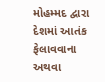મોહમ્મદ દ્વારા દેશમાં આતંક ફેલાવવાના અથવા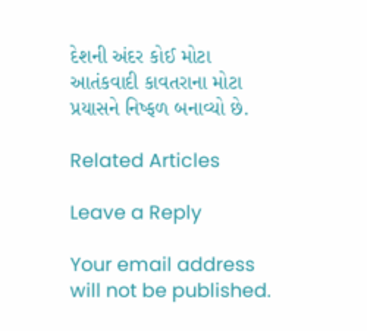દેશની અંદર કોઈ મોટા આતંકવાદી કાવતરાના મોટા પ્રયાસને નિષ્ફળ બનાવ્યો છે.

Related Articles

Leave a Reply

Your email address will not be published.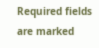Required fields are marked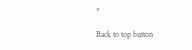*

Back to top button